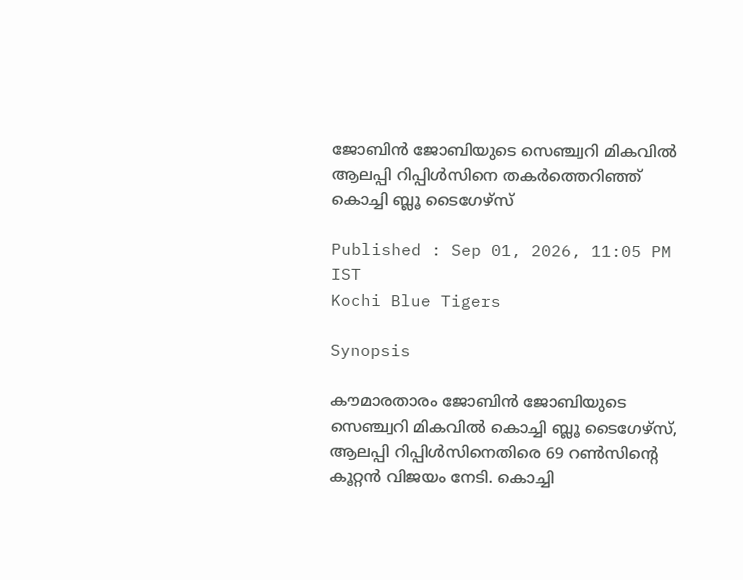ജോബിന്‍ ജോബിയുടെ സെഞ്ച്വറി മികവില്‍ ആലപ്പി റിപ്പിള്‍സിനെ തകര്‍ത്തെറിഞ്ഞ് കൊച്ചി ബ്ലൂ ടൈഗേഴ്‌സ്

Published : Sep 01, 2026, 11:05 PM IST
Kochi Blue Tigers

Synopsis

കൗമാരതാരം ജോബിന്‍ ജോബിയുടെ സെഞ്ച്വറി മികവിൽ കൊച്ചി ബ്ലൂ ടൈഗേഴ്‌സ്, ആലപ്പി റിപ്പിൾസിനെതിരെ 69 റൺസിന്റെ കൂറ്റൻ വിജയം നേടി. കൊച്ചി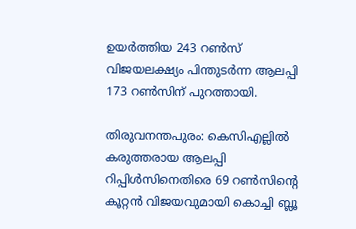ഉയർത്തിയ 243 റൺസ് വിജയലക്ഷ്യം പിന്തുടർന്ന ആലപ്പി 173 റൺസിന് പുറത്തായി.

തിരുവനന്തപുരം: കെസിഎല്ലില്‍ കരുത്തരായ ആലപ്പി റിപ്പിള്‍സിനെതിരെ 69 റണ്‍സിന്റെ കൂറ്റന്‍ വിജയവുമായി കൊച്ചി ബ്ലൂ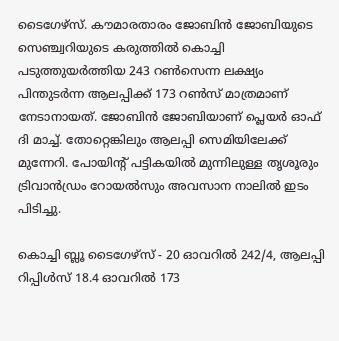ടൈഗേഴ്‌സ്. കൗമാരതാരം ജോബിന്‍ ജോബിയുടെ സെഞ്ച്വറിയുടെ കരുത്തില്‍ കൊച്ചി പടുത്തുയര്‍ത്തിയ 243 റണ്‍സെന്ന ലക്ഷ്യം പിന്തുടര്‍ന്ന ആലപ്പിക്ക് 173 റണ്‍സ് മാത്രമാണ് നേടാനായത്. ജോബിന്‍ ജോബിയാണ് പ്ലെയര്‍ ഓഫ് ദി മാച്ച്. തോറ്റെങ്കിലും ആലപ്പി സെമിയിലേക്ക് മുന്നേറി. പോയിന്റ് പട്ടികയില്‍ മുന്നിലുള്ള തൃശൂരും ട്രിവാന്‍ഡ്രം റോയല്‍സും അവസാന നാലില്‍ ഇടം പിടിച്ചു.

കൊച്ചി ബ്ലൂ ടൈഗേഴ്‌സ് - 20 ഓവറില്‍ 242/4, ആലപ്പി റിപ്പിള്‍സ് 18.4 ഓവറില്‍ 173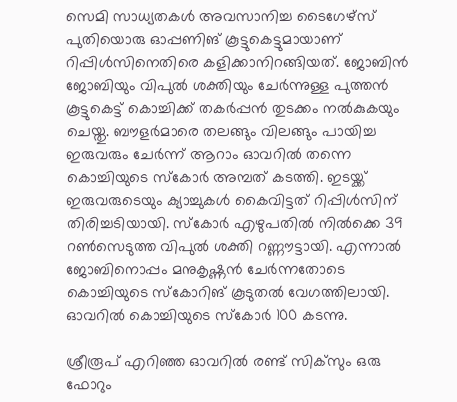സെമി സാധ്യതകള്‍ അവസാനിച്ച ടൈഗേഴ്‌സ് പുതിയൊരു ഓപ്പണിങ് കൂട്ടുകെട്ടുമായാണ് റിപ്പിള്‍സിനെതിരെ കളിക്കാനിറങ്ങിയത്. ജോബിന്‍ ജോബിയും വിപുല്‍ ശക്തിയും ചേര്‍ന്നുള്ള പുത്തന്‍ കൂട്ടുകെട്ട് കൊച്ചിക്ക് തകര്‍പ്പന്‍ തുടക്കം നല്‍കുകയും ചെയ്തു. ബൗളര്‍മാരെ തലങ്ങും വിലങ്ങും പായിച്ച ഇരുവരും ചേര്‍ന്ന് ആറാം ഓവറില്‍ തന്നെ കൊച്ചിയുടെ സ്‌കോര്‍ അമ്പത് കടത്തി. ഇടയ്ക്ക് ഇരുവരുടെയും ക്യാച്ചുകള്‍ കൈവിട്ടത് റിപ്പിള്‍സിന് തിരിച്ചടിയായി. സ്‌കോര്‍ എഴുപതില്‍ നില്‍ക്കെ 39 റണ്‍സെടുത്ത വിപുല്‍ ശക്തി റണ്ണൗട്ടായി. എന്നാല്‍ ജോബിനൊപ്പം മനുകൃഷ്ണന്‍ ചേര്‍ന്നതോടെ കൊച്ചിയുടെ സ്‌കോറിങ് കൂടുതല്‍ വേഗത്തിലായി. ഓവറില്‍ കൊച്ചിയുടെ സ്‌കോര്‍ 100 കടന്നു.

ശ്രീരൂപ് എറിഞ്ഞ ഓവറില്‍ രണ്ട് സിക്‌സും ഒരു ഫോറും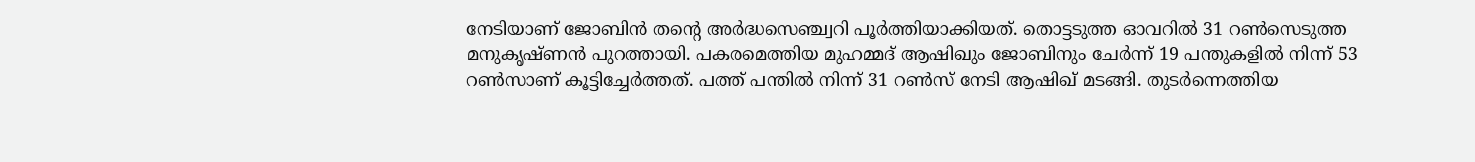നേടിയാണ് ജോബിന്‍ തന്റെ അര്‍ദ്ധസെഞ്ച്വറി പൂര്‍ത്തിയാക്കിയത്. തൊട്ടടുത്ത ഓവറില്‍ 31 റണ്‍സെടുത്ത മനുകൃഷ്ണന്‍ പുറത്തായി. പകരമെത്തിയ മുഹമ്മദ് ആഷിഖും ജോബിനും ചേര്‍ന്ന് 19 പന്തുകളില്‍ നിന്ന് 53 റണ്‍സാണ് കൂട്ടിച്ചേര്‍ത്തത്. പത്ത് പന്തില്‍ നിന്ന് 31 റണ്‍സ് നേടി ആഷിഖ് മടങ്ങി. തുടര്‍ന്നെത്തിയ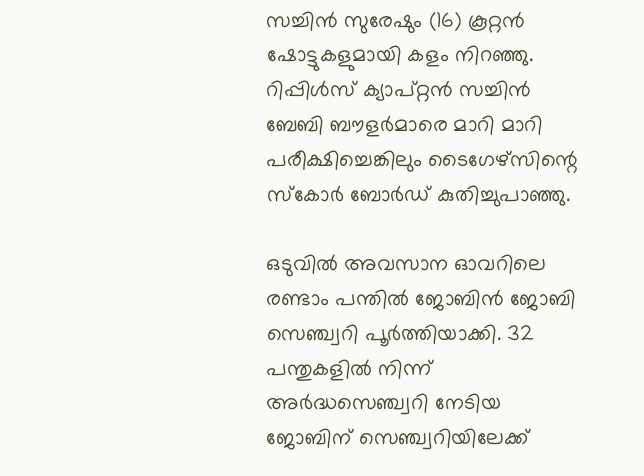സച്ചിന്‍ സുരേഷും (16) കൂറ്റന്‍ ഷോട്ടുകളുമായി കളം നിറഞ്ഞു. റിപ്പിള്‍സ് ക്യാപ്റ്റന്‍ സച്ചിന്‍ ബേബി ബൗളര്‍മാരെ മാറി മാറി പരീക്ഷിച്ചെങ്കിലും ടൈഗേഴ്‌സിന്റെ സ്‌കോര്‍ ബോര്‍ഡ് കുതിച്ചുപാഞ്ഞു.

ഒടുവില്‍ അവസാന ഓവറിലെ രണ്ടാം പന്തില്‍ ജോബിന്‍ ജോബി സെഞ്ച്വറി പൂര്‍ത്തിയാക്കി. 32 പന്തുകളില്‍ നിന്ന് അര്‍ദ്ധസെഞ്ച്വറി നേടിയ ജോബിന് സെഞ്ച്വറിയിലേക്ക്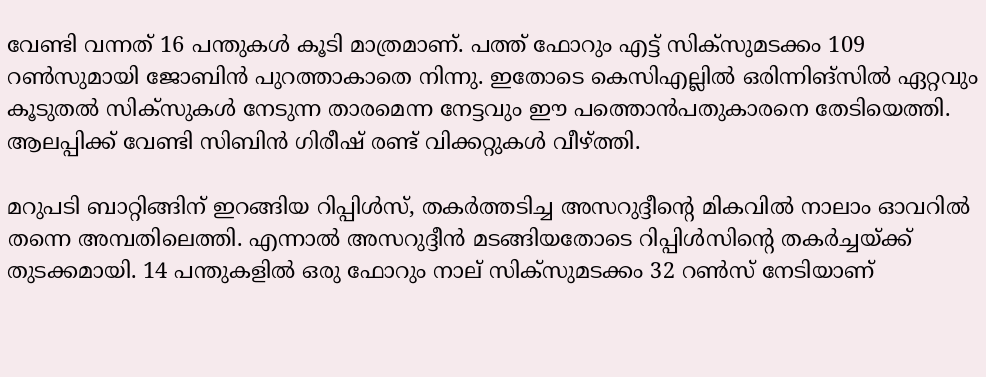വേണ്ടി വന്നത് 16 പന്തുകള്‍ കൂടി മാത്രമാണ്. പത്ത് ഫോറും എട്ട് സിക്‌സുമടക്കം 109 റണ്‍സുമായി ജോബിന്‍ പുറത്താകാതെ നിന്നു. ഇതോടെ കെസിഎല്ലില്‍ ഒരിന്നിങ്‌സില്‍ ഏറ്റവും കൂടുതല്‍ സിക്‌സുകള്‍ നേടുന്ന താരമെന്ന നേട്ടവും ഈ പത്തൊന്‍പതുകാരനെ തേടിയെത്തി. ആലപ്പിക്ക് വേണ്ടി സിബിന്‍ ഗിരീഷ് രണ്ട് വിക്കറ്റുകള്‍ വീഴ്ത്തി.

മറുപടി ബാറ്റിങ്ങിന് ഇറങ്ങിയ റിപ്പിള്‍സ്, തകര്‍ത്തടിച്ച അസറുദ്ദീന്റെ മികവില്‍ നാലാം ഓവറില്‍ തന്നെ അമ്പതിലെത്തി. എന്നാല്‍ അസറുദ്ദീന്‍ മടങ്ങിയതോടെ റിപ്പിള്‍സിന്റെ തകര്‍ച്ചയ്ക്ക് തുടക്കമായി. 14 പന്തുകളില്‍ ഒരു ഫോറും നാല് സിക്‌സുമടക്കം 32 റണ്‍സ് നേടിയാണ്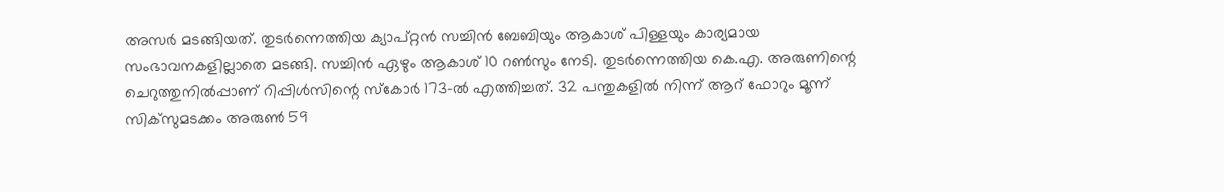അസര്‍ മടങ്ങിയത്. തുടര്‍ന്നെത്തിയ ക്യാപ്റ്റന്‍ സച്ചിന്‍ ബേബിയും ആകാശ് പിള്ളയും കാര്യമായ സംഭാവനകളില്ലാതെ മടങ്ങി. സച്ചിന്‍ ഏഴും ആകാശ് 10 റണ്‍സും നേടി. തുടര്‍ന്നെത്തിയ കെ.എ. അരുണിന്റെ ചെറുത്തുനില്‍പ്പാണ് റിപ്പിള്‍സിന്റെ സ്‌കോര്‍ 173-ല്‍ എത്തിച്ചത്. 32 പന്തുകളില്‍ നിന്ന് ആറ് ഫോറും മൂന്ന് സിക്‌സുമടക്കം അരുണ്‍ 59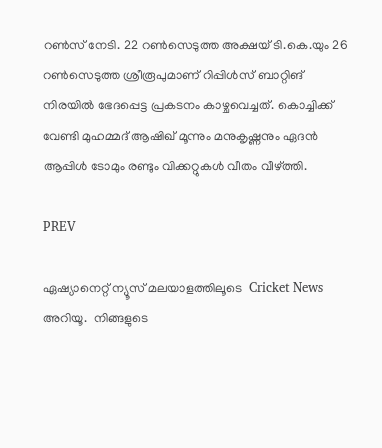റണ്‍സ് നേടി. 22 റണ്‍സെടുത്ത അക്ഷയ് ടി.കെ.യും 26 റണ്‍സെടുത്ത ശ്രീരൂപുമാണ് റിപ്പിള്‍സ് ബാറ്റിങ് നിരയില്‍ ഭേദപ്പെട്ട പ്രകടനം കാഴ്ചവെച്ചത്. കൊച്ചിക്ക് വേണ്ടി മുഹമ്മദ് ആഷിഖ് മൂന്നും മനുകൃഷ്ണനും ഏദന്‍ ആപ്പിള്‍ ടോമും രണ്ടും വിക്കറ്റുകള്‍ വീതം വീഴ്ത്തി.

PREV

ഏഷ്യാനെറ്റ് ന്യൂസ് മലയാളത്തിലൂടെ  Cricket News അറിയൂ.  നിങ്ങളുടെ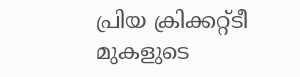പ്രിയ ക്രിക്കറ്റ്ടീ മുകളുടെ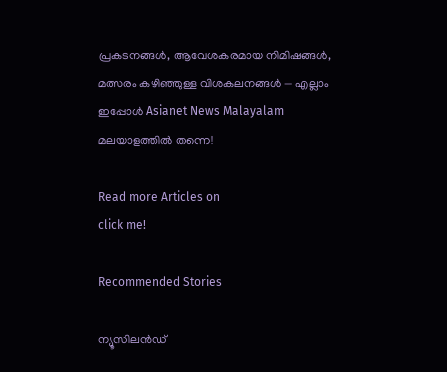പ്രകടനങ്ങൾ, ആവേശകരമായ നിമിഷങ്ങൾ, മത്സരം കഴിഞ്ഞുള്ള വിശകലനങ്ങൾ — എല്ലാം ഇപ്പോൾ Asianet News Malayalam മലയാളത്തിൽ തന്നെ!

Read more Articles on
click me!

Recommended Stories

ന്യൂസിലന്‍ഡ്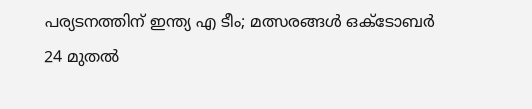പര്യടനത്തിന് ഇന്ത്യ എ ടീം; മത്സരങ്ങള്‍ ഒക്ടോബര്‍ 24 മുതല്‍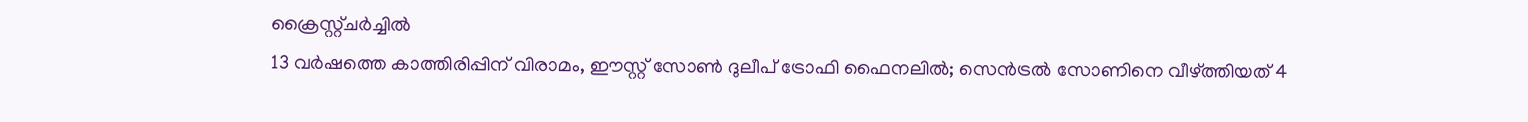ക്രൈസ്റ്റ്ചര്‍ച്ചില്‍
13 വര്‍ഷത്തെ കാത്തിരിപ്പിന് വിരാമം, ഈസ്റ്റ് സോണ്‍ ദുലീപ് ട്രോഫി ഫൈനലില്‍; സെന്‍ട്രല്‍ സോണിനെ വീഴ്ത്തിയത് 4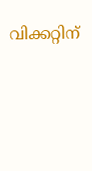വിക്കറ്റിന്